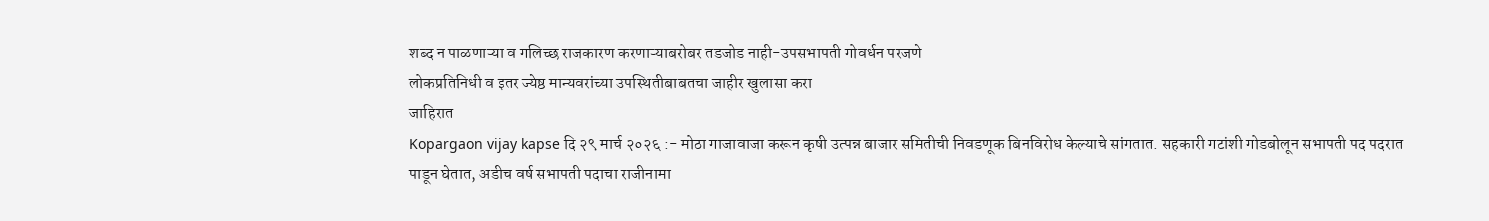शब्द न पाळणाऱ्या व गलिच्छ राजकारण करणाऱ्याबरोबर तडजोड नाही-उपसभापती गोवर्धन परजणे
लोकप्रतिनिधी व इतर ज्येष्ठ मान्यवरांच्या उपस्थितीबाबतचा जाहीर खुलासा करा
जाहिरात
Kopargaon vijay kapse दि २९ मार्च २०२६ :- मोठा गाजावाजा करून कृषी उत्पन्न बाजार समितीची निवडणूक बिनविरोध केल्याचे सांगतात. सहकारी गटांशी गोडबोलून सभापती पद पदरात पाडून घेतात, अडीच वर्ष सभापती पदाचा राजीनामा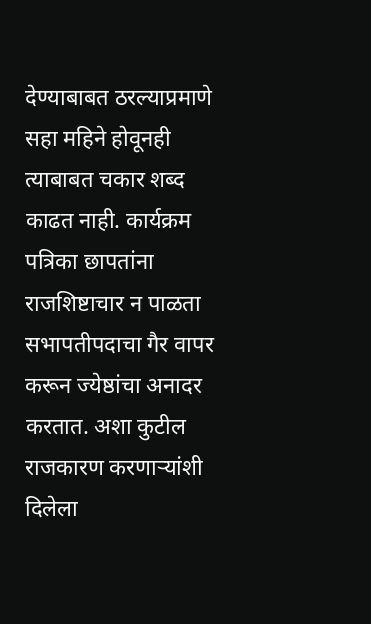देण्याबाबत ठरल्याप्रमाणे सहा महिने होवूनही त्याबाबत चकार शब्द काढत नाही. कार्यक्रम पत्रिका छापतांना राजशिष्टाचार न पाळता सभापतीपदाचा गैर वापर करून ज्येष्ठांचा अनादर करतात. अशा कुटील राजकारण करणाऱ्यांशी दिलेला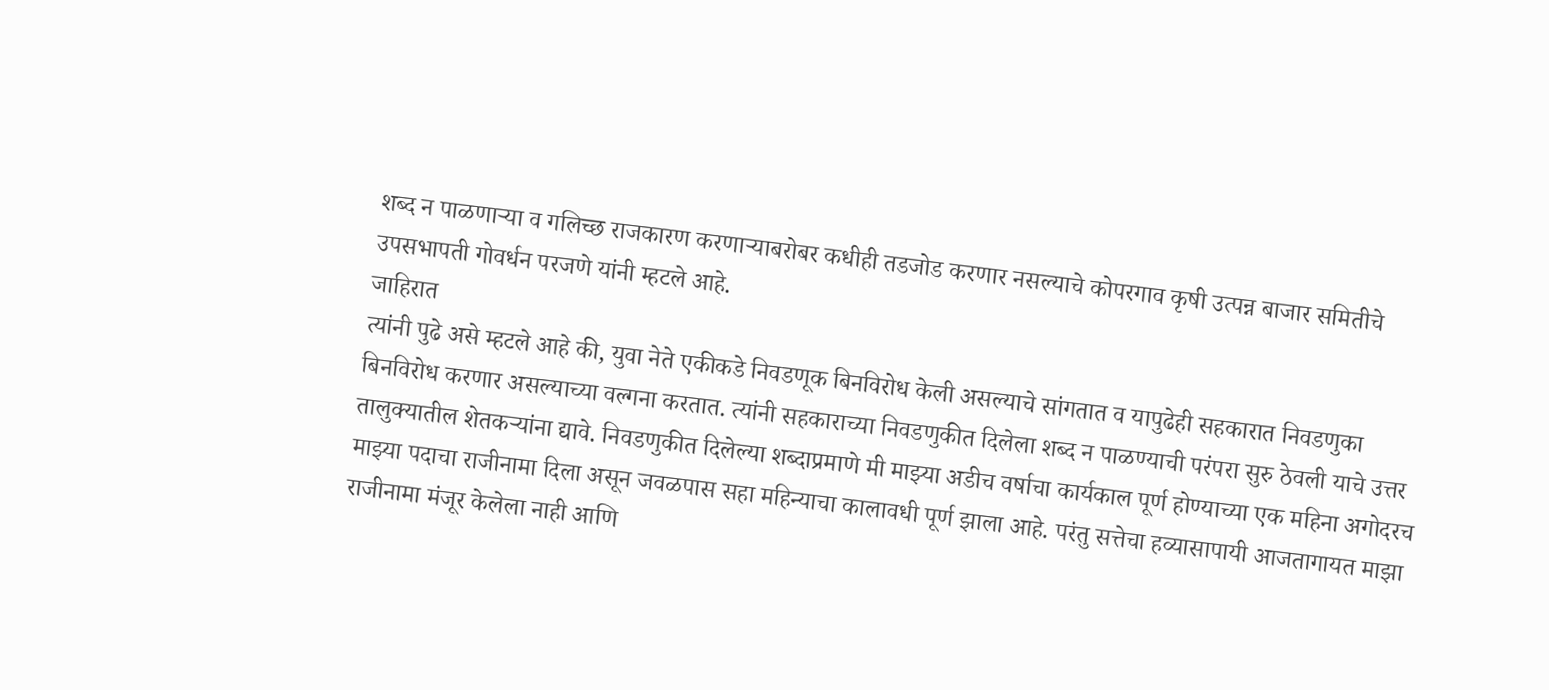शब्द न पाळणाऱ्या व गलिच्छ राजकारण करणाऱ्याबरोबर कधीही तडजोड करणार नसल्याचे कोपरगाव कृषी उत्पन्न बाजार समितीचे उपसभापती गोवर्धन परजणे यांनी म्हटले आहे.
जाहिरात
त्यांनी पुढे असे म्हटले आहे की, युवा नेते एकीकडे निवडणूक बिनविरोध केली असल्याचे सांगतात व यापुढेही सहकारात निवडणुका बिनविरोध करणार असल्याच्या वल्गना करतात. त्यांनी सहकाराच्या निवडणुकीत दिलेला शब्द न पाळण्याची परंपरा सुरु ठेवली याचे उत्तर तालुक्यातील शेतकऱ्यांना द्यावे. निवडणुकीत दिलेल्या शब्दाप्रमाणे मी माझ्या अडीच वर्षाचा कार्यकाल पूर्ण होण्याच्या एक महिना अगोदरच माझ्या पदाचा राजीनामा दिला असून जवळपास सहा महिन्याचा कालावधी पूर्ण झाला आहे. परंतु सत्तेचा हव्यासापायी आजतागायत माझा राजीनामा मंजूर केलेला नाही आणि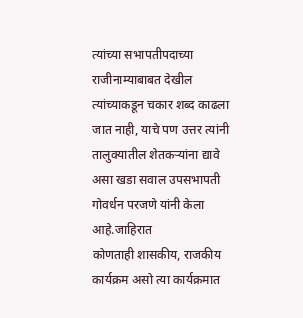त्यांच्या सभापतीपदाच्या राजीनाम्याबाबत देखील त्यांच्याकडून चकार शब्द काढला जात नाही, याचे पण उत्तर त्यांनी तालुक्यातील शेतकऱ्यांना द्यावे असा खडा सवाल उपसभापती गोवर्धन परजणे यांनी केला आहे.जाहिरात
कोणताही शासकीय, राजकीय कार्यक्रम असो त्या कार्यक्रमात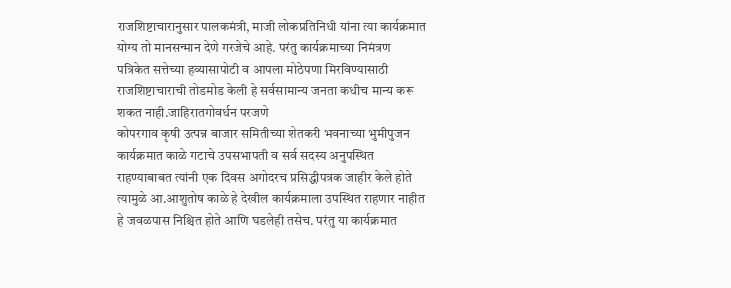राजशिष्टाचारानुसार पालकमंत्री, माजी लोकप्रतिनिधी यांना त्या कार्यक्रमात योग्य तो मानसन्मान देणे गरजेचे आहे. परंतु कार्यक्रमाच्या निमंत्रण पत्रिकेत सत्तेच्या हव्यासापोटी व आपला मोठेपणा मिरविण्यासाठी राजशिष्टाचाराची तोडमोड केली हे सर्वसामान्य जनता कधीच मान्य करू शकत नाही.जाहिरातगोवर्धन परजणे
कोपरगाव कृषी उत्पन्न बाजार समितीच्या शेतकरी भवनाच्या भुमीपुजन कार्यक्रमात काळे गटाचे उपसभापती व सर्व सदस्य अनुपस्थित राहण्याबाबत त्यांनी एक दिवस अगोदरच प्रसिद्धीपत्रक जाहीर केले होते त्यामुळे आ.आशुतोष काळे हे देखील कार्यक्रमाला उपस्थित राहणार नाहीत हे जवळपास निश्चित होते आणि घडलेही तसेच. परंतु या कार्यक्रमात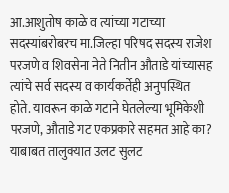आ.आशुतोष काळे व त्यांच्या गटाच्या सदस्यांबरोबरच मा.जिल्हा परिषद सदस्य राजेश परजणे व शिवसेना नेते नितीन औताडे यांच्यासह त्यांचे सर्व सदस्य व कार्यकर्तेही अनुपस्थित होते. यावरून काळे गटाने घेतलेल्या भूमिकेशी परजणे, औताडे गट एकप्रकारे सहमत आहे का? याबाबत तालुक्यात उलट सुलट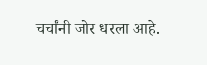चर्चांनी जोर धरला आहे.